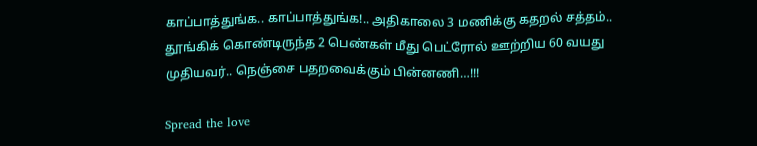காப்பாத்துங்க.. காப்பாத்துங்க!.. அதிகாலை 3 மணிக்கு கதறல் சத்தம்.. தூங்கிக் கொண்டிருந்த 2 பெண்கள் மீது பெட்ரோல் ஊற்றிய 60 வயது முதியவர்.. நெஞ்சை பதறவைக்கும் பின்னணி…!!!

Spread the love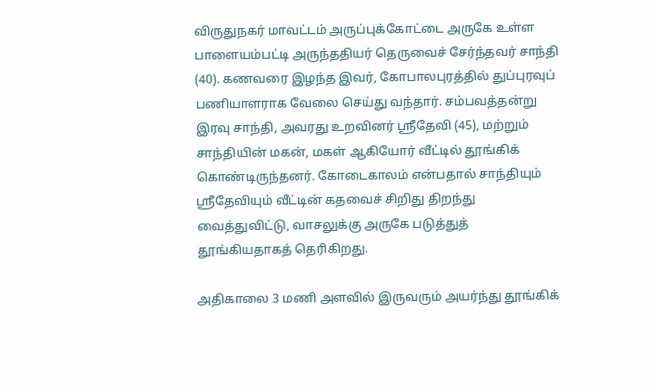விருதுநகர் மாவட்டம் அருப்புக்கோட்டை அருகே உள்ள பாளையம்பட்டி அருந்ததியர் தெருவைச் சேர்ந்தவர் சாந்தி (40). கணவரை இழந்த இவர், கோபாலபுரத்தில் துப்புரவுப் பணியாளராக வேலை செய்து வந்தார். சம்பவத்தன்று இரவு சாந்தி, அவரது உறவினர் ஸ்ரீதேவி (45), மற்றும் சாந்தியின் மகன், மகள் ஆகியோர் வீட்டில் தூங்கிக் கொண்டிருந்தனர். கோடைகாலம் என்பதால் சாந்தியும் ஸ்ரீதேவியும் வீட்டின் கதவைச் சிறிது திறந்து வைத்துவிட்டு, வாசலுக்கு அருகே படுத்துத் தூங்கியதாகத் தெரிகிறது.

அதிகாலை 3 மணி அளவில் இருவரும் அயர்ந்து தூங்கிக்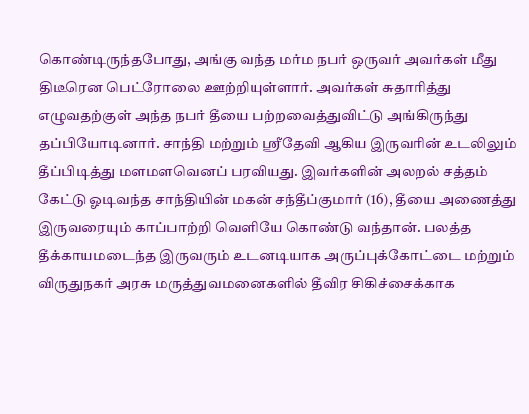கொண்டிருந்தபோது, அங்கு வந்த மர்ம நபர் ஒருவர் அவர்கள் மீது திடீரென பெட்ரோலை ஊற்றியுள்ளார். அவர்கள் சுதாரித்து எழுவதற்குள் அந்த நபர் தீயை பற்றவைத்துவிட்டு அங்கிருந்து தப்பியோடினார். சாந்தி மற்றும் ஸ்ரீதேவி ஆகிய இருவரின் உடலிலும் தீப்பிடித்து மளமளவெனப் பரவியது. இவர்களின் அலறல் சத்தம் கேட்டு ஓடிவந்த சாந்தியின் மகன் சந்தீப்குமார் (16), தீயை அணைத்து இருவரையும் காப்பாற்றி வெளியே கொண்டு வந்தான். பலத்த தீக்காயமடைந்த இருவரும் உடனடியாக அருப்புக்கோட்டை மற்றும் விருதுநகர் அரசு மருத்துவமனைகளில் தீவிர சிகிச்சைக்காக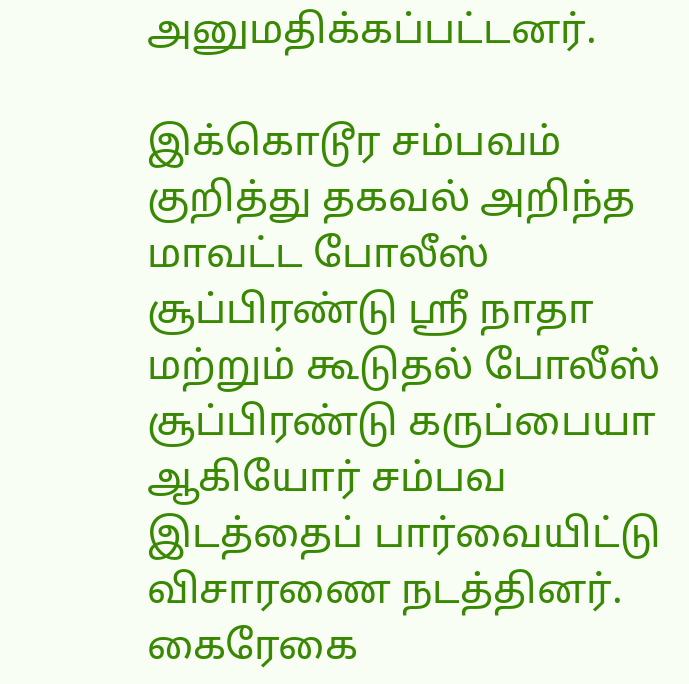அனுமதிக்கப்பட்டனர்.

இக்கொடூர சம்பவம் குறித்து தகவல் அறிந்த மாவட்ட போலீஸ் சூப்பிரண்டு ஸ்ரீ நாதா மற்றும் கூடுதல் போலீஸ் சூப்பிரண்டு கருப்பையா ஆகியோர் சம்பவ இடத்தைப் பார்வையிட்டு விசாரணை நடத்தினர். கைரேகை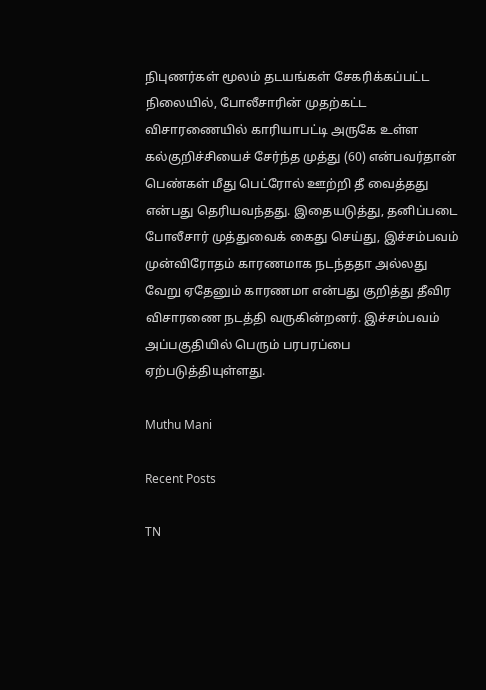நிபுணர்கள் மூலம் தடயங்கள் சேகரிக்கப்பட்ட நிலையில், போலீசாரின் முதற்கட்ட விசாரணையில் காரியாபட்டி அருகே உள்ள கல்குறிச்சியைச் சேர்ந்த முத்து (60) என்பவர்தான் பெண்கள் மீது பெட்ரோல் ஊற்றி தீ வைத்தது என்பது தெரியவந்தது. இதையடுத்து, தனிப்படை போலீசார் முத்துவைக் கைது செய்து, இச்சம்பவம் முன்விரோதம் காரணமாக நடந்ததா அல்லது வேறு ஏதேனும் காரணமா என்பது குறித்து தீவிர விசாரணை நடத்தி வருகின்றனர். இச்சம்பவம் அப்பகுதியில் பெரும் பரபரப்பை ஏற்படுத்தியுள்ளது.

Muthu Mani

Recent Posts

TN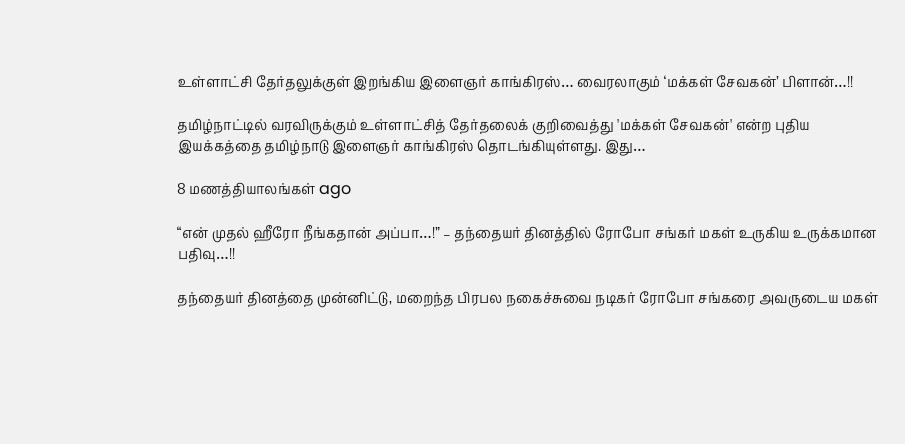உள்ளாட்சி தேர்தலுக்குள் இறங்கிய இளைஞர் காங்கிரஸ்… வைரலாகும் ‘மக்கள் சேவகன்’ பிளான்…!!

தமிழ்நாட்டில் வரவிருக்கும் உள்ளாட்சித் தேர்தலைக் குறிவைத்து 'மக்கள் சேவகன்' என்ற புதிய இயக்கத்தை தமிழ்நாடு இளைஞர் காங்கிரஸ் தொடங்கியுள்ளது. இது…

8 மணத்தியாலங்கள் ago

“என் முதல் ஹீரோ நீங்கதான் அப்பா…!” – தந்தையர் தினத்தில் ரோபோ சங்கர் மகள் உருகிய உருக்கமான பதிவு…!!

தந்தையர் தினத்தை முன்னிட்டு, மறைந்த பிரபல நகைச்சுவை நடிகர் ரோபோ சங்கரை அவருடைய மகள்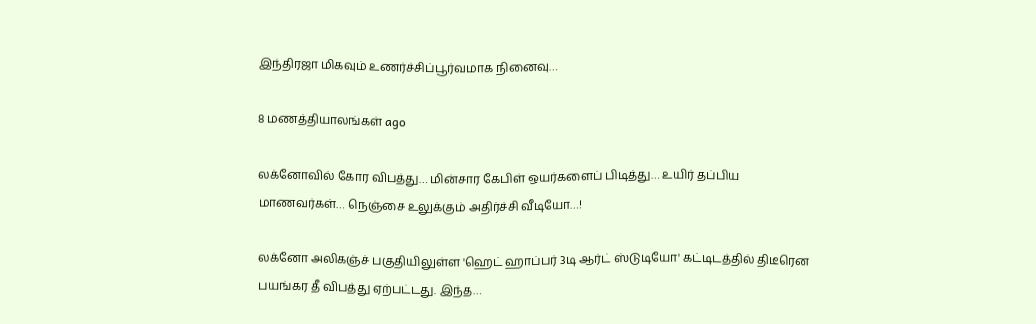இந்திரஜா மிகவும் உணர்ச்சிப்பூர்வமாக நினைவு…

8 மணத்தியாலங்கள் ago

லக்னோவில் கோர விபத்து… மின்சார கேபிள் ஒயர்களைப் பிடித்து… உயிர் தப்பிய மாணவர்கள்… நெஞ்சை உலுக்கும் அதிர்ச்சி வீடியோ…!

லக்னோ அலிகஞ்ச் பகுதியிலுள்ள 'ஹெட் ஹாப்பர் 3டி ஆர்ட் ஸ்டுடியோ' கட்டிடத்தில் திடீரென பயங்கர தீ விபத்து ஏற்பட்டது. இந்த…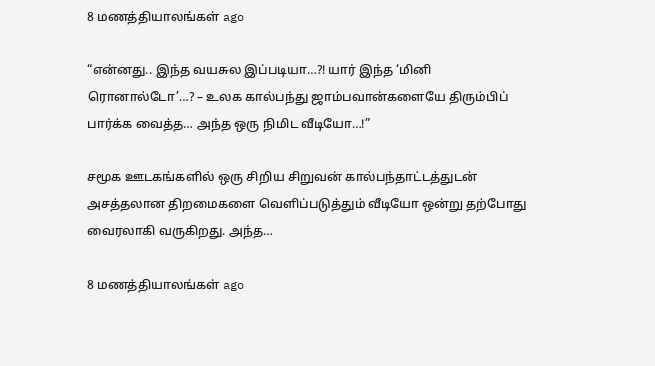8 மணத்தியாலங்கள் ago

“என்னது.. இந்த வயசுல இப்படியா…?! யார் இந்த ‘மினி ரொனால்டோ’…? – உலக கால்பந்து ஜாம்பவான்களையே திரும்பிப் பார்க்க வைத்த… அந்த ஒரு நிமிட வீடியோ…!”

சமூக ஊடகங்களில் ஒரு சிறிய சிறுவன் கால்பந்தாட்டத்துடன் அசத்தலான திறமைகளை வெளிப்படுத்தும் வீடியோ ஒன்று தற்போது வைரலாகி வருகிறது. அந்த…

8 மணத்தியாலங்கள் ago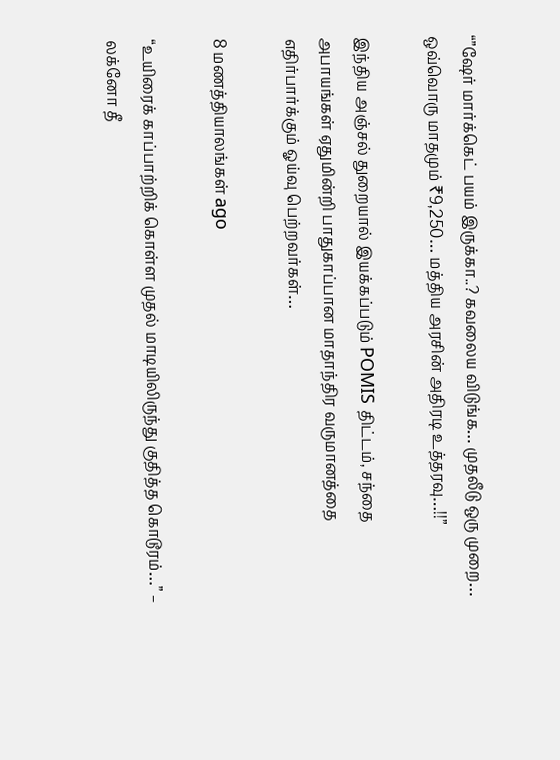“”ஷேர் மார்க்கெட் பயம் இருக்கா..? கவலைய விடுங்க… முதலீடு ஒரு முறை… ஒவ்வொரு மாதமும் ₹9,250… மத்திய அரசின் அதிரடி உத்தரவு…!!”

இந்திய அஞ்சல் துறையால் இயக்கப்படும் POMIS திட்டம், சந்தை அபாயங்கள் ஏதுமின்றி பாதுகாப்பான மாதாந்திர வருமானத்தை எதிர்பார்க்கும் ஓய்வு பெற்றவர்கள்…

8 மணத்தியாலங்கள் ago

“உயிரைக் காப்பாற்றிக் கொள்ள முதல் மாடியிலிருந்து குதித்த கொடூரம்…” – லக்னோ தீ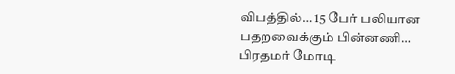விபத்தில்… 15 பேர் பலியான பதறவைக்கும் பின்னணி… பிரதமர் மோடி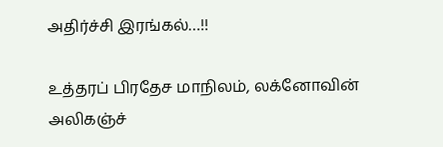அதிர்ச்சி இரங்கல்…!!

உத்தரப் பிரதேச மாநிலம், லக்னோவின் அலிகஞ்ச்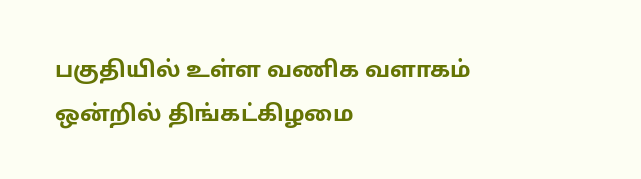பகுதியில் உள்ள வணிக வளாகம் ஒன்றில் திங்கட்கிழமை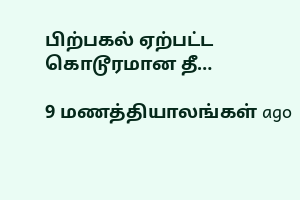பிற்பகல் ஏற்பட்ட கொடூரமான தீ…

9 மணத்தியாலங்கள் ago